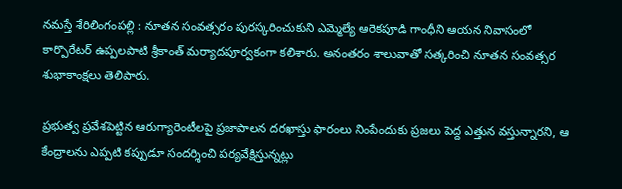నమస్తే శేరిలింగంపల్లి : నూతన సంవత్సరం పురస్కరించుకుని ఎమ్మెల్యే ఆరెకపూడి గాంధీని ఆయన నివాసంలో కార్పొరేటర్ ఉప్పలపాటి శ్రీకాంత్ మర్యాదపూర్వకంగా కలిశారు. అనంతరం శాలువాతో సత్కరించి నూతన సంవత్సర శుభాకాంక్షలు తెలిపారు.

ప్రభుత్వ ప్రవేశపెట్టిన ఆరుగ్యారెంటీలపై ప్రజాపాలన దరఖాస్తు ఫారంలు నింపేందుకు ప్రజలు పెద్ద ఎత్తున వస్తున్నారని, ఆ కేంద్రాలను ఎప్పటి కప్పుడూ సందర్శించి పర్యవేక్షిస్తున్నట్లు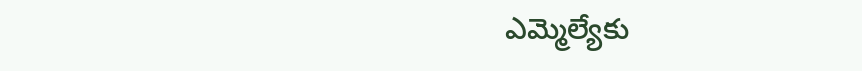ఎమ్మెల్యేకు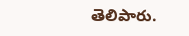తెలిపారు.